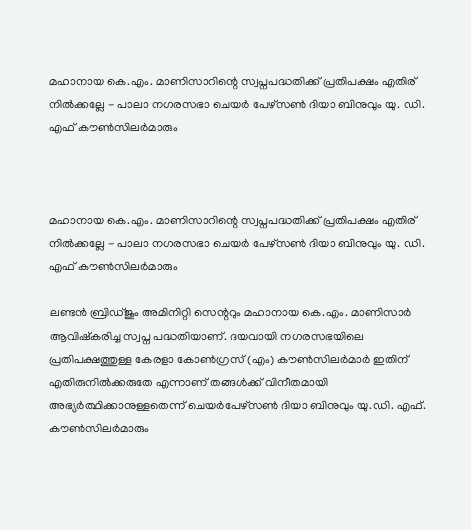മഹാനായ കെ.എം. മാണിസാറിന്റെ സ്വപ്നപദ്ധതിക്ക് പ്രതിപക്ഷം എതിര് നില്‍ക്കല്ലേ - പാലാ നഗരസഭാ ചെയർ പേഴ്സൺ ദിയാ ബിനുവും യു. ഡി. എഫ് കൗൺസിലർമാരും



മഹാനായ കെ.എം. മാണിസാറിന്റെ സ്വപ്നപദ്ധതിക്ക് പ്രതിപക്ഷം എതിര് നില്‍ക്കല്ലേ - പാലാ നഗരസഭാ ചെയർ പേഴ്സൺ ദിയാ ബിനുവും യു. ഡി. എഫ് കൗൺസിലർമാരും

ലണ്ടന്‍ ബ്രിഡ്ജും അമിനിറ്റി സെന്ററും മഹാനായ കെ.എം. മാണിസാര്‍ ആവിഷ്‌കരിച്ച സ്വപ്ന പദ്ധതിയാണ്. ദയവായി നഗരസഭയിലെ പ്രതിപക്ഷത്തുള്ള കേരളാ കോണ്‍ഗ്രസ് (എം) കൗണ്‍സിലര്‍മാര്‍ ഇതിന് എതിരുനില്‍ക്കരുതേ എന്നാണ് തങ്ങൾക്ക് വിനീതമായി  അഭ്യര്‍ത്ഥിക്കാനുള്ളതെന്ന് ചെയർപേഴ്സൺ ദിയാ ബിനുവും യു.ഡി. എഫ്. കൗൺസിലർമാരും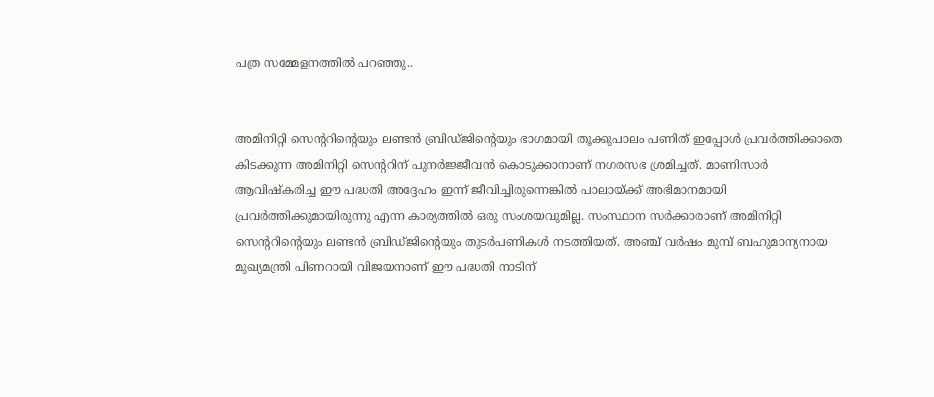പത്ര സമ്മേളനത്തിൽ പറഞ്ഞു..


അമിനിറ്റി സെന്ററിന്റെയും ലണ്ടന്‍ ബ്രിഡ്ജിന്റെയും ഭാഗമായി തൂക്കുപാലം പണിത് ഇപ്പോള്‍ പ്രവര്‍ത്തിക്കാതെ കിടക്കുന്ന അമിനിറ്റി സെന്ററിന് പുനര്‍ജ്ജീവന്‍ കൊടുക്കാനാണ് നഗരസഭ ശ്രമിച്ചത്. മാണിസാര്‍ ആവിഷ്‌കരിച്ച ഈ പദ്ധതി അദ്ദേഹം ഇന്ന് ജീവിച്ചിരുന്നെങ്കില്‍ പാലായ്ക്ക് അഭിമാനമായി പ്രവര്‍ത്തിക്കുമായിരുന്നു എന്ന കാര്യത്തില്‍ ഒരു സംശയവുമില്ല. സംസ്ഥാന സര്‍ക്കാരാണ് അമിനിറ്റി സെന്ററിന്റെയും ലണ്ടന്‍ ബ്രിഡ്ജിന്റെയും തുടര്‍പണികള്‍ നടത്തിയത്. അഞ്ച് വര്‍ഷം മുമ്പ് ബഹുമാന്യനായ മുഖ്യമന്ത്രി പിണറായി വിജയനാണ് ഈ പദ്ധതി നാടിന്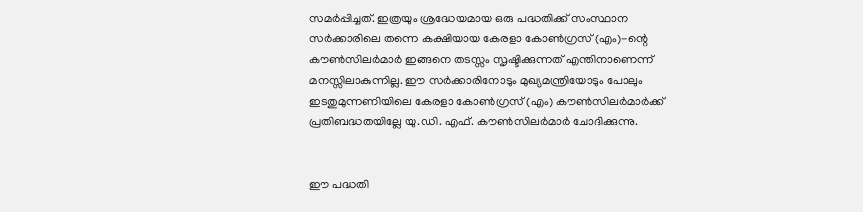സമര്‍പ്പിച്ചത്. ഇത്രയും ശ്രദ്ധേയമായ ഒരു പദ്ധതിക്ക് സംസ്ഥാന സര്‍ക്കാരിലെ തന്നെ കക്ഷിയായ കേരളാ കോണ്‍ഗ്രസ് (എം)-ന്റെ കൗണ്‍സിലര്‍മാര്‍ ഇങ്ങനെ തടസ്സം സൃഷ്ടിക്കുന്നത് എന്തിനാണെന്ന് മനസ്സിലാകുന്നില്ല. ഈ സര്‍ക്കാരിനോടും മുഖ്യമന്ത്രിയോടും പോലും ഇടതുമുന്നണിയിലെ കേരളാ കോണ്‍ഗ്രസ് (എം) കൗണ്‍സിലര്‍മാര്‍ക്ക് പ്രതിബദ്ധതയില്ലേ യു.ഡി. എഫ്. കൗൺസിലർമാർ ചോദിക്കുന്നു.


ഈ പദ്ധതി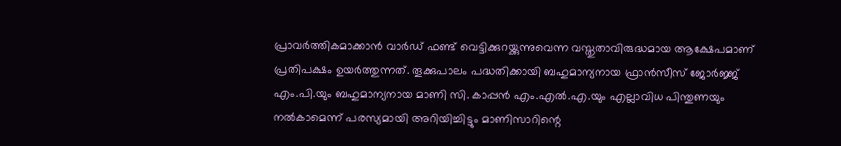പ്രാവര്‍ത്തികമാക്കാന്‍ വാര്‍ഡ് ഫണ്ട് വെട്ടിക്കുറയ്ക്കുന്നുവെന്ന വസ്തുതാവിരുദ്ധമായ ആക്ഷേപമാണ് പ്രതിപക്ഷം ഉയര്‍ത്തുന്നത്. തൂക്കുപാലം പദ്ധതിക്കായി ബഹുമാന്യനായ ഫ്രാന്‍സീസ് ജോര്‍ജ്ജ് എം.പി.യും ബഹുമാന്യനായ മാണി സി. കാപ്പന്‍ എം.എല്‍.എ.യും എല്ലാവിധ പിന്തുണയും നല്‍കാമെന്ന് പരസ്യമായി അറിയിച്ചിട്ടും മാണിസാറിന്റെ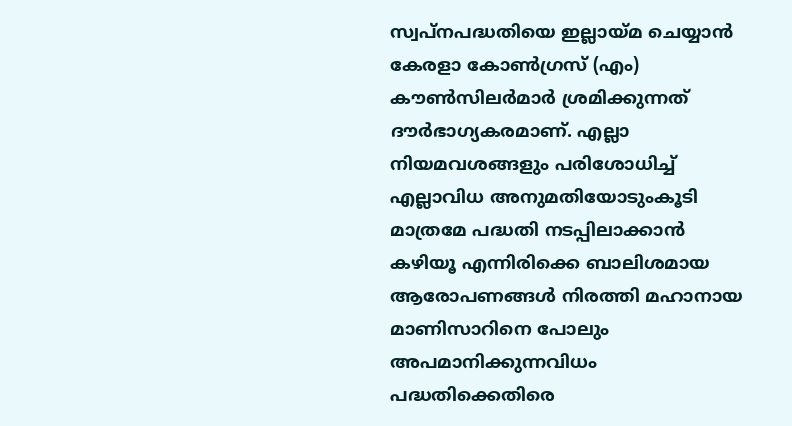സ്വപ്നപദ്ധതിയെ ഇല്ലായ്മ ചെയ്യാന്‍ കേരളാ കോണ്‍ഗ്രസ് (എം) കൗണ്‍സിലര്‍മാര്‍ ശ്രമിക്കുന്നത് ദൗര്‍ഭാഗ്യകരമാണ്. എല്ലാ നിയമവശങ്ങളും പരിശോധിച്ച് എല്ലാവിധ അനുമതിയോടുംകൂടി മാത്രമേ പദ്ധതി നടപ്പിലാക്കാന്‍ കഴിയൂ എന്നിരിക്കെ ബാലിശമായ ആരോപണങ്ങള്‍ നിരത്തി മഹാനായ മാണിസാറിനെ പോലും അപമാനിക്കുന്നവിധം പദ്ധതിക്കെതിരെ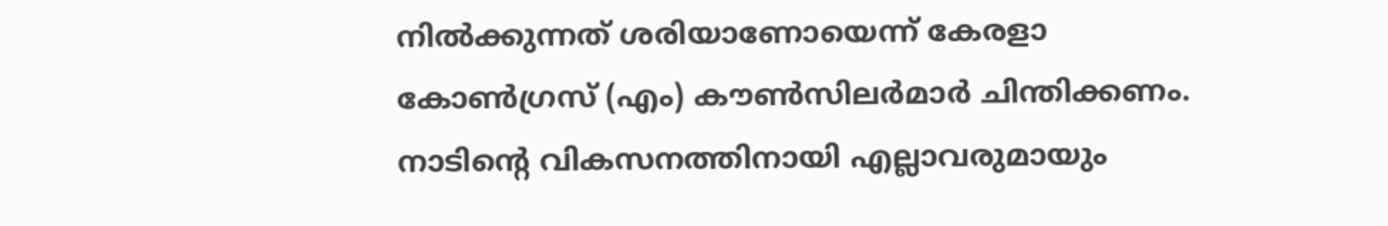നില്‍ക്കുന്നത് ശരിയാണോയെന്ന് കേരളാ കോണ്‍ഗ്രസ് (എം) കൗണ്‍സിലര്‍മാര്‍ ചിന്തിക്കണം. നാടിന്റെ വികസനത്തിനായി എല്ലാവരുമായും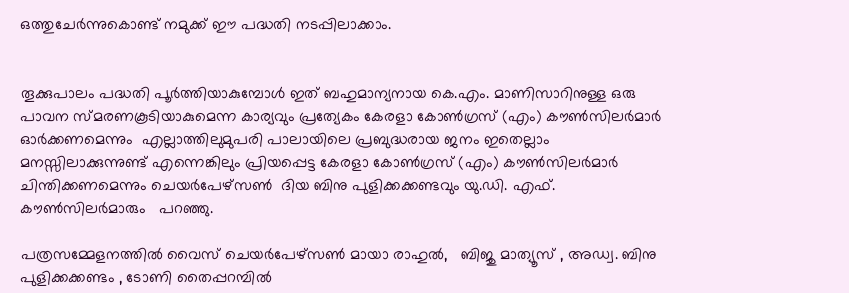ഒത്തുചേര്‍ന്നുകൊണ്ട് നമുക്ക് ഈ പദ്ധതി നടപ്പിലാക്കാം.


തൂക്കുപാലം പദ്ധതി പൂര്‍ത്തിയാകുമ്പോള്‍ ഇത് ബഹുമാന്യനായ കെ.എം. മാണിസാറിനുള്ള ഒരു പാവന സ്മരണകൂടിയാകുമെന്ന കാര്യവും പ്രത്യേകം കേരളാ കോണ്‍ഗ്രസ് (എം) കൗണ്‍സിലര്‍മാര്‍ ഓര്‍ക്കണമെന്നും  എല്ലാത്തിലുമുപരി പാലായിലെ പ്രബുദ്ധരായ ജനം ഇതെല്ലാം മനസ്സിലാക്കുന്നുണ്ട് എന്നെങ്കിലും പ്രിയപ്പെട്ട കേരളാ കോണ്‍ഗ്രസ് (എം) കൗണ്‍സിലര്‍മാര്‍ ചിന്തിക്കണമെന്നും ചെയർപേഴ്സൺ  ദിയ ബിനു പുളിക്കക്കണ്ടവും യു.ഡി. എഫ്. കൗൺസിലർമാരും   പറഞ്ഞു.

പത്രസമ്മേളനത്തിൽ വൈസ് ചെയർപേഴ്സൺ മായാ രാഹുൽ,   ബിജു മാത്യൂസ് , അഡ്വ. ബിനു പുളിക്കക്കണ്ടം , ടോണി തൈപ്പറമ്പിൽ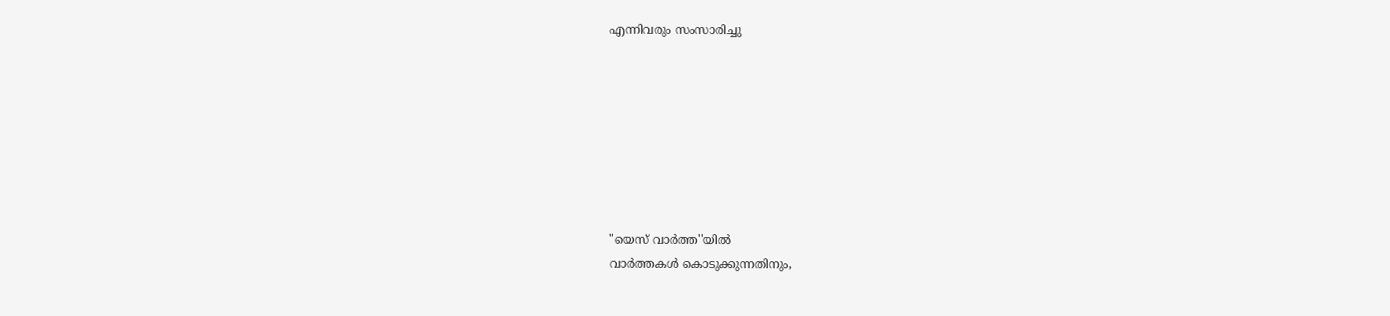എന്നിവരും സംസാരിച്ചു








"യെസ് വാർത്ത''യിൽ
വാർത്തകൾ കൊടുക്കുന്നതിനും,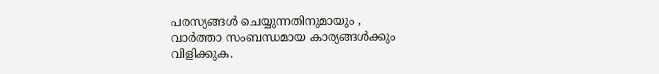പരസ്യങ്ങൾ ചെയ്യുന്നതിനുമായും ,
വാർത്താ സംബന്ധമായ കാര്യങ്ങൾക്കും
വിളിക്കുക.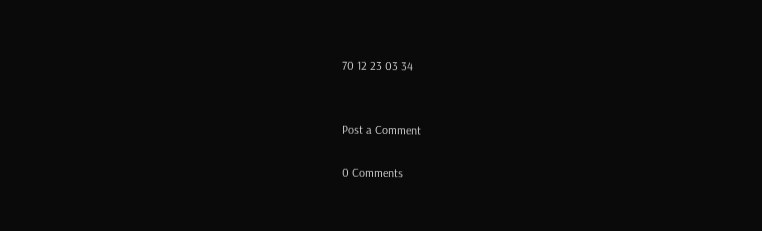70 12 23 03 34


Post a Comment

0 Comments